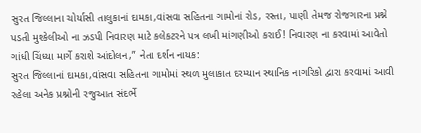સુરત જિલ્લાના ચોર્યાસી તાલુકાનાં દામકા,વાંસવા સહિતના ગામોનાં રોડ, રસ્તા, પાણી તેમજ રોજગારના પ્રશ્ને પડતી મુશ્કેલીઓ ના ઝડપી નિવારણ માટે કલેકટરને પત્ર લખી માંગણીઓ કરાઈ! નિવારણ ના કરવામાં આવેતો ગાંધી ચિંધ્યા માર્ગે કરાશે આંદોલન,” નેતા દર્શન નાયક:
સુરત જિલ્લાનાં દામકા,વાંસવા સહિતના ગામોમાં સ્થળ મુલાકાત દરમ્યાન સ્થાનિક નાગરિકો દ્વારા કરવામાં આવી રહેલા અનેક પ્રશ્નોની રજુઆત સંદર્ભે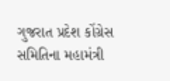ગુજરાત પ્રદેશ કોંગ્રેસ સમિતિના મહામંત્રી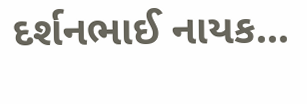દર્શનભાઈ નાયક...